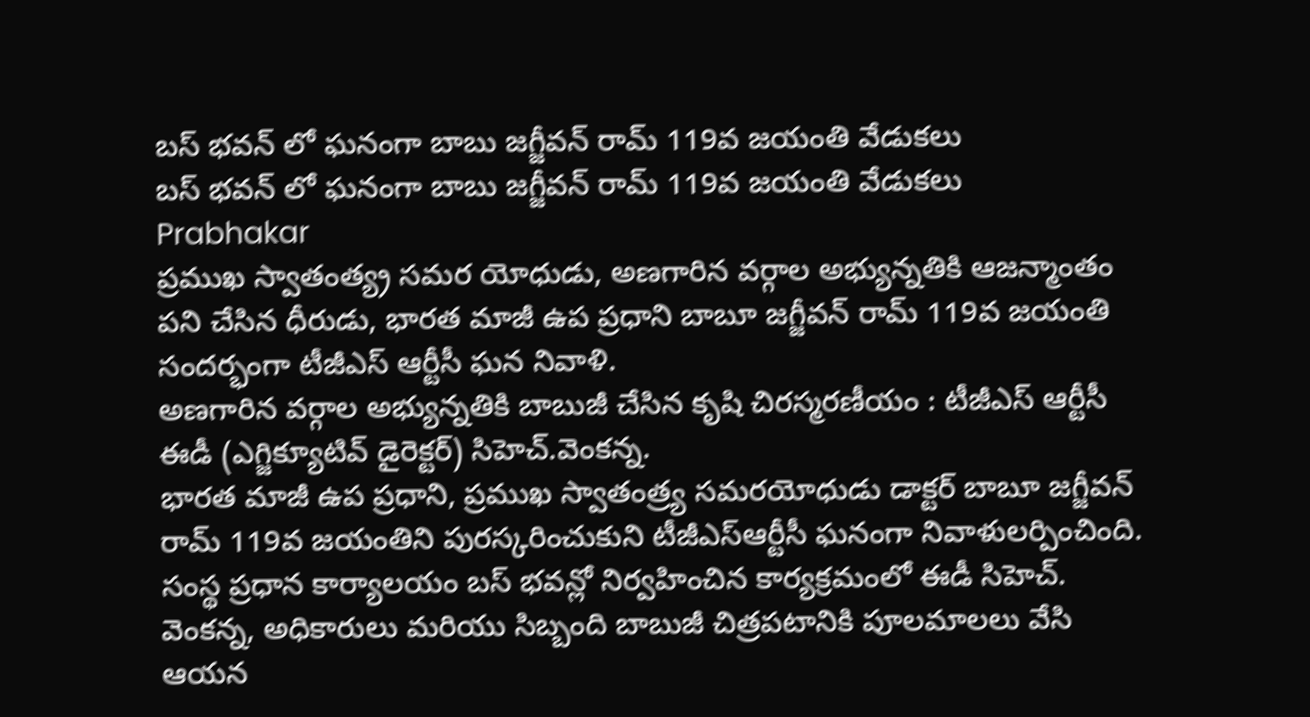బస్ భవన్ లో ఘనంగా బాబు జగ్జీవన్ రామ్ 119వ జయంతి వేడుకలు
బస్ భవన్ లో ఘనంగా బాబు జగ్జీవన్ రామ్ 119వ జయంతి వేడుకలు
Prabhakar
ప్రముఖ స్వాతంత్య్ర సమర యోధుడు, అణగారిన వర్గాల అభ్యున్నతికి ఆజన్మాంతం పని చేసిన ధీరుడు, భారత మాజీ ఉప ప్రధాని బాబూ జగ్జీవన్ రామ్ 119వ జయంతి సందర్భంగా టీజీఎస్ ఆర్టీసీ ఘన నివాళి.
అణగారిన వర్గాల అభ్యున్నతికి బాబుజీ చేసిన కృషి చిరస్మరణీయం : టీజీఎస్ ఆర్టీసీ ఈడీ (ఎగ్జిక్యూటివ్ డైరెక్టర్) సిహెచ్.వెంకన్న.
భారత మాజీ ఉప ప్రధాని, ప్రముఖ స్వాతంత్ర్య సమరయోధుడు డాక్టర్ బాబూ జగ్జీవన్ రామ్ 119వ జయంతిని పురస్కరించుకుని టీజీఎస్ఆర్టీసీ ఘనంగా నివాళులర్పించింది.
సంస్థ ప్రధాన కార్యాలయం బస్ భవన్లో నిర్వహించిన కార్యక్రమంలో ఈడీ సిహెచ్. వెంకన్న, అధికారులు మరియు సిబ్బంది బాబుజీ చిత్రపటానికి పూలమాలలు వేసి ఆయన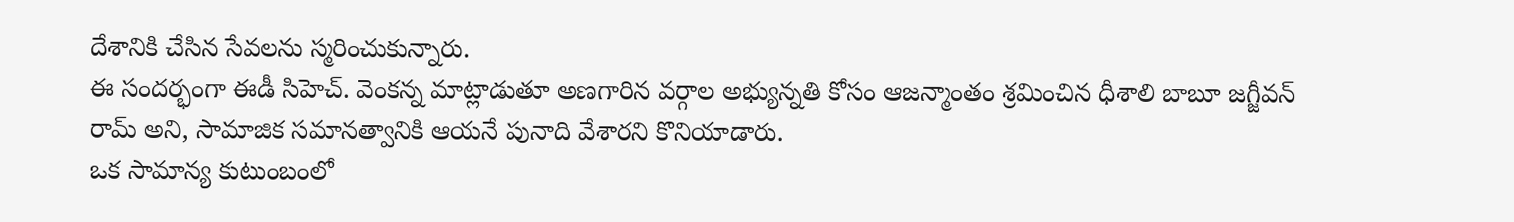దేశానికి చేసిన సేవలను స్మరించుకున్నారు.
ఈ సందర్భంగా ఈడీ సిహెచ్. వెంకన్న మాట్లాడుతూ అణగారిన వర్గాల అభ్యున్నతి కోసం ఆజన్మాంతం శ్రమించిన ధీశాలి బాబూ జగ్జీవన్ రామ్ అని, సామాజిక సమానత్వానికి ఆయనే పునాది వేశారని కొనియాడారు.
ఒక సామాన్య కుటుంబంలో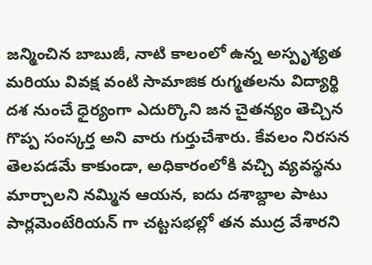జన్మించిన బాబుజీ, నాటి కాలంలో ఉన్న అస్పృశ్యత మరియు వివక్ష వంటి సామాజిక రుగ్మతలను విద్యార్థి దశ నుంచే ధైర్యంగా ఎదుర్కొని జన చైతన్యం తెచ్చిన గొప్ప సంస్కర్త అని వారు గుర్తుచేశారు. కేవలం నిరసన తెలపడమే కాకుండా, అధికారంలోకి వచ్చి వ్యవస్థను మార్చాలని నమ్మిన ఆయన, ఐదు దశాబ్దాల పాటు పార్లమెంటేరియన్ గా చట్టసభల్లో తన ముద్ర వేశారని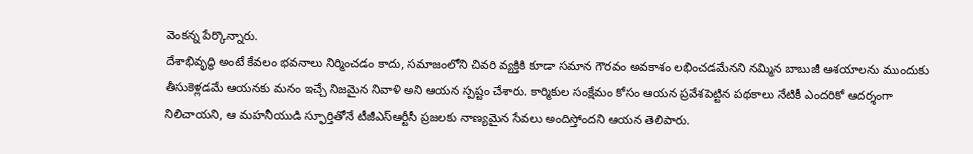వెంకన్న పేర్కొన్నారు.
దేశాభివృద్ధి అంటే కేవలం భవనాలు నిర్మించడం కాదు, సమాజంలోని చివరి వ్యక్తికి కూడా సమాన గౌరవం అవకాశం లభించడమేనని నమ్మిన బాబుజీ ఆశయాలను ముందుకు తీసుకెళ్లడమే ఆయనకు మనం ఇచ్చే నిజమైన నివాళి అని ఆయన స్పష్టం చేశారు. కార్మికుల సంక్షేమం కోసం ఆయన ప్రవేశపెట్టిన పథకాలు నేటికీ ఎందరికో ఆదర్శంగా నిలిచాయని, ఆ మహనీయుడి స్ఫూర్తితోనే టీజీఎస్ఆర్టీసీ ప్రజలకు నాణ్యమైన సేవలు అందిస్తోందని ఆయన తెలిపారు.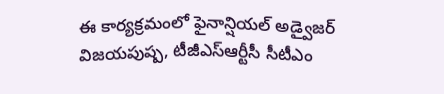ఈ కార్యక్రమంలో ఫైనాన్షియల్ అడ్వైజర్ విజయపుష్ప, టీజీఎస్ఆర్టీసీ సీటీఎం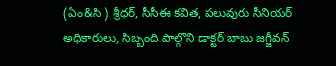(ఏం&సి ) శ్రీధర్, సీసీఈ కవిత, పలువురు సీనియర్ అధికారులు, సిబ్బంది పాల్గొని డాక్టర్ బాబు జగ్జీవన్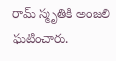రామ్ స్మృతికి అంజలి ఘటించారు.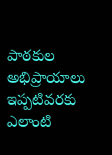పాఠకుల అభిప్రాయాలు
ఇప్పటివరకు ఎలాంటి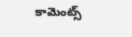కామెంట్స్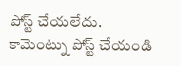పోస్ట్ చేయలేదు.
కామెంట్ను పోస్ట్ చేయండి